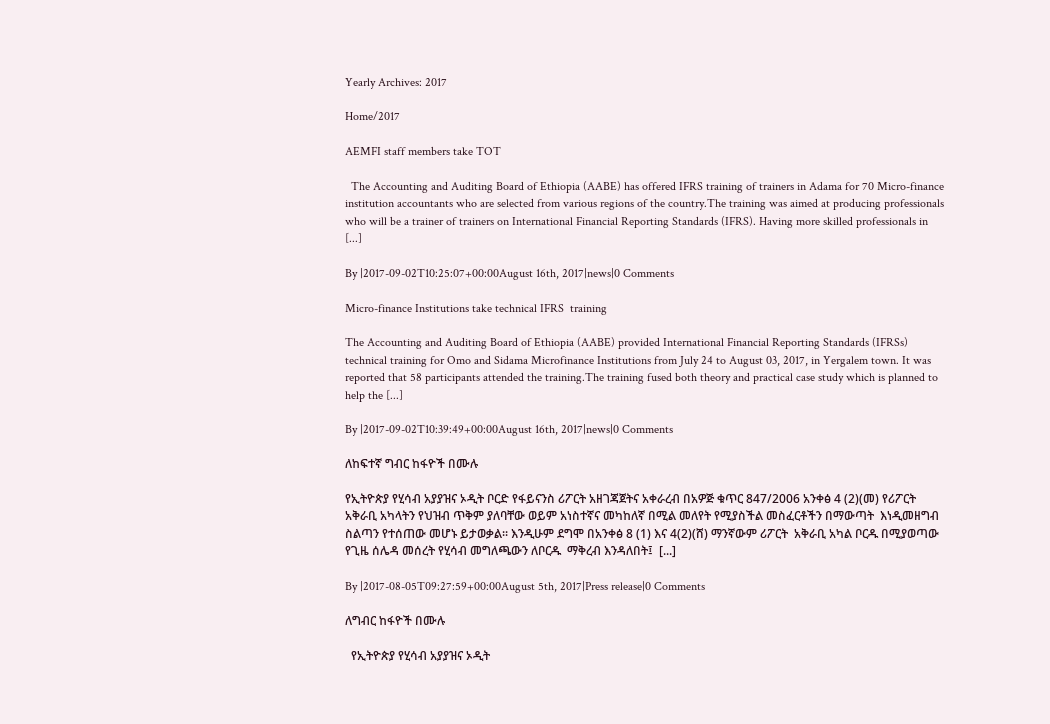Yearly Archives: 2017

Home/2017

AEMFI staff members take TOT

  The Accounting and Auditing Board of Ethiopia (AABE) has offered IFRS training of trainers in Adama for 70 Micro-finance institution accountants who are selected from various regions of the country.The training was aimed at producing professionals who will be a trainer of trainers on International Financial Reporting Standards (IFRS). Having more skilled professionals in [...]

By |2017-09-02T10:25:07+00:00August 16th, 2017|news|0 Comments

Micro-finance Institutions take technical IFRS  training

The Accounting and Auditing Board of Ethiopia (AABE) provided International Financial Reporting Standards (IFRSs) technical training for Omo and Sidama Microfinance Institutions from July 24 to August 03, 2017, in Yergalem town. It was reported that 58 participants attended the training.The training fused both theory and practical case study which is planned to help the [...]

By |2017-09-02T10:39:49+00:00August 16th, 2017|news|0 Comments

ለከፍተኛ ግብር ከፋዮች በሙሉ

የኢትዮጵያ የሂሳብ አያያዝና ኦዲት ቦርድ የፋይናንስ ሪፖርት አዘገጃጀትና አቀራረብ በአዎጅ ቁጥር 847/2006 አንቀፅ 4 (2)(መ) የሪፖርት አቅራቢ አካላትን የህዝብ ጥቅም ያለባቸው ወይም አነስተኛና መካከለኛ በሚል መለየት የሚያስችል መስፈርቶችን በማውጣት  እነዲመዘግብ ስልጣን የተሰጠው መሆኑ ይታወቃል፡፡ እንዲሁም ደግሞ በአንቀፅ 8 (1) እና 4(2)(ሸ) ማንኛውም ሪፖርት  አቅራቢ አካል ቦርዱ በሚያወጣው የጊዜ ሰሌዳ መሰረት የሂሳብ መግለጫውን ለቦርዱ  ማቅረብ እንዳለበት፤  [...]

By |2017-08-05T09:27:59+00:00August 5th, 2017|Press release|0 Comments

ለግብር ከፋዮች በሙሉ

  የኢትዮጵያ የሂሳብ አያያዝና ኦዲት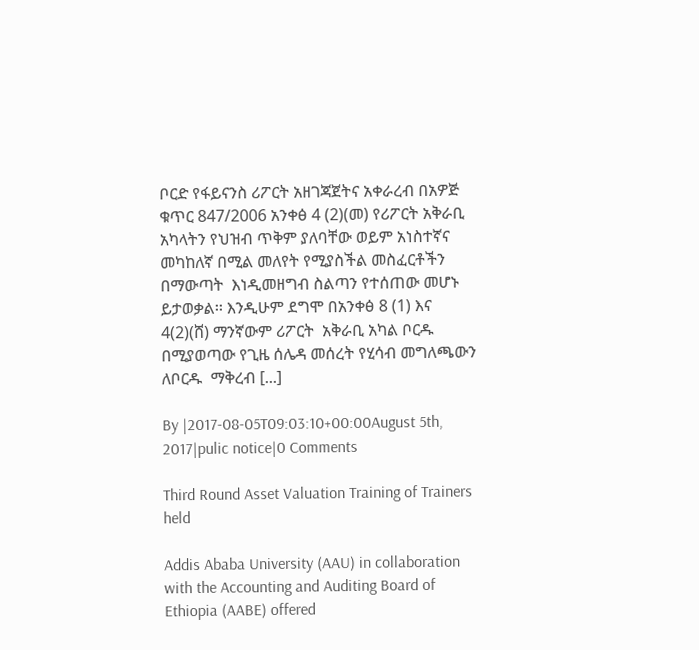ቦርድ የፋይናንስ ሪፖርት አዘገጃጀትና አቀራረብ በአዎጅ ቁጥር 847/2006 አንቀፅ 4 (2)(መ) የሪፖርት አቅራቢ አካላትን የህዝብ ጥቅም ያለባቸው ወይም አነስተኛና መካከለኛ በሚል መለየት የሚያስችል መስፈርቶችን በማውጣት  እነዲመዘግብ ስልጣን የተሰጠው መሆኑ ይታወቃል፡፡ እንዲሁም ደግሞ በአንቀፅ 8 (1) እና 4(2)(ሸ) ማንኛውም ሪፖርት  አቅራቢ አካል ቦርዱ በሚያወጣው የጊዜ ሰሌዳ መሰረት የሂሳብ መግለጫውን ለቦርዱ  ማቅረብ [...]

By |2017-08-05T09:03:10+00:00August 5th, 2017|pulic notice|0 Comments

Third Round Asset Valuation Training of Trainers held

Addis Ababa University (AAU) in collaboration with the Accounting and Auditing Board of Ethiopia (AABE) offered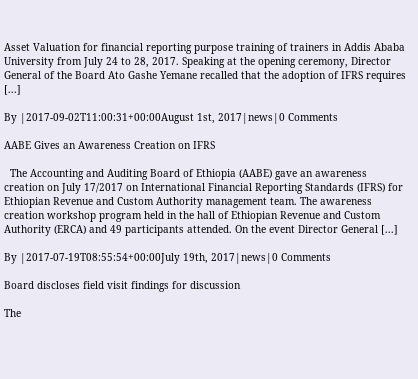Asset Valuation for financial reporting purpose training of trainers in Addis Ababa University from July 24 to 28, 2017. Speaking at the opening ceremony, Director General of the Board Ato Gashe Yemane recalled that the adoption of IFRS requires [...]

By |2017-09-02T11:00:31+00:00August 1st, 2017|news|0 Comments

AABE Gives an Awareness Creation on IFRS

  The Accounting and Auditing Board of Ethiopia (AABE) gave an awareness creation on July 17/2017 on International Financial Reporting Standards (IFRS) for Ethiopian Revenue and Custom Authority management team. The awareness creation workshop program held in the hall of Ethiopian Revenue and Custom Authority (ERCA) and 49 participants attended. On the event Director General [...]

By |2017-07-19T08:55:54+00:00July 19th, 2017|news|0 Comments

Board discloses field visit findings for discussion

The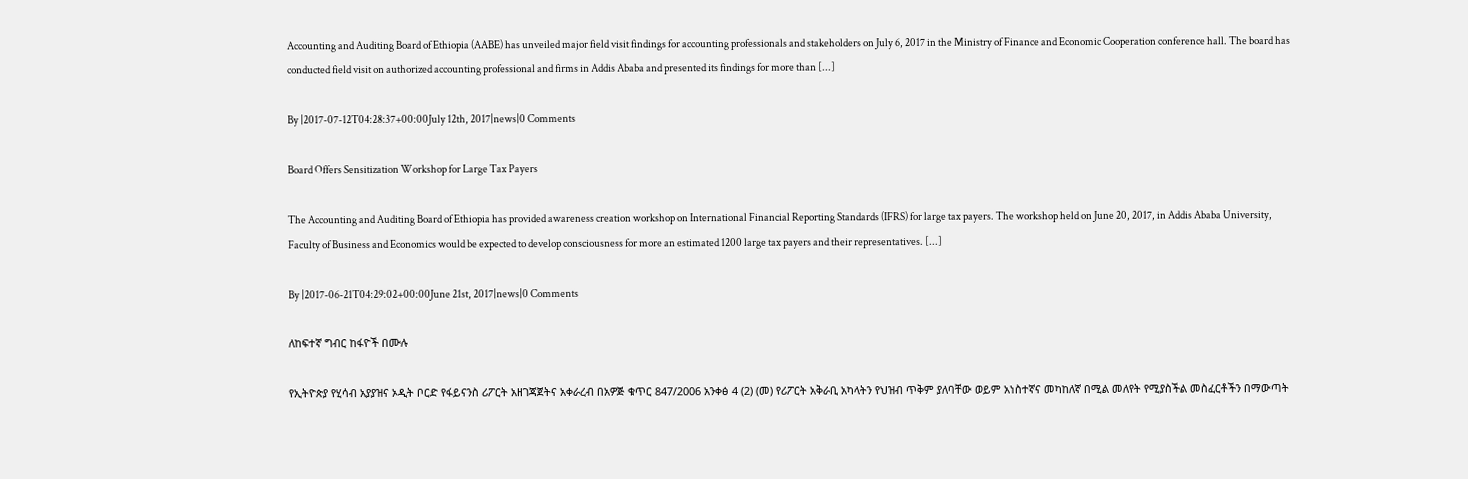Accounting and Auditing Board of Ethiopia (AABE) has unveiled major field visit findings for accounting professionals and stakeholders on July 6, 2017 in the Ministry of Finance and Economic Cooperation conference hall. The board has conducted field visit on authorized accounting professional and firms in Addis Ababa and presented its findings for more than [...]

By |2017-07-12T04:28:37+00:00July 12th, 2017|news|0 Comments

Board Offers Sensitization Workshop for Large Tax Payers

The Accounting and Auditing Board of Ethiopia has provided awareness creation workshop on International Financial Reporting Standards (IFRS) for large tax payers. The workshop held on June 20, 2017, in Addis Ababa University, Faculty of Business and Economics would be expected to develop consciousness for more an estimated 1200 large tax payers and their representatives. [...]

By |2017-06-21T04:29:02+00:00June 21st, 2017|news|0 Comments

ለከፍተኛ ግብር ከፋዮች በሙሉ

የኢትዮጵያ የሂሳብ አያያዝና ኦዲት ቦርድ የፋይናንስ ሪፖርት አዘገጃጀትና አቀራረብ በአዎጅ ቁጥር 847/2006 አንቀፅ 4 (2) (መ) የሪፖርት አቅራቢ አካላትን የህዝብ ጥቅም ያለባቸው ወይም አነስተኛና መካከለኛ በሚል መለየት የሚያስችል መስፈርቶችን በማውጣት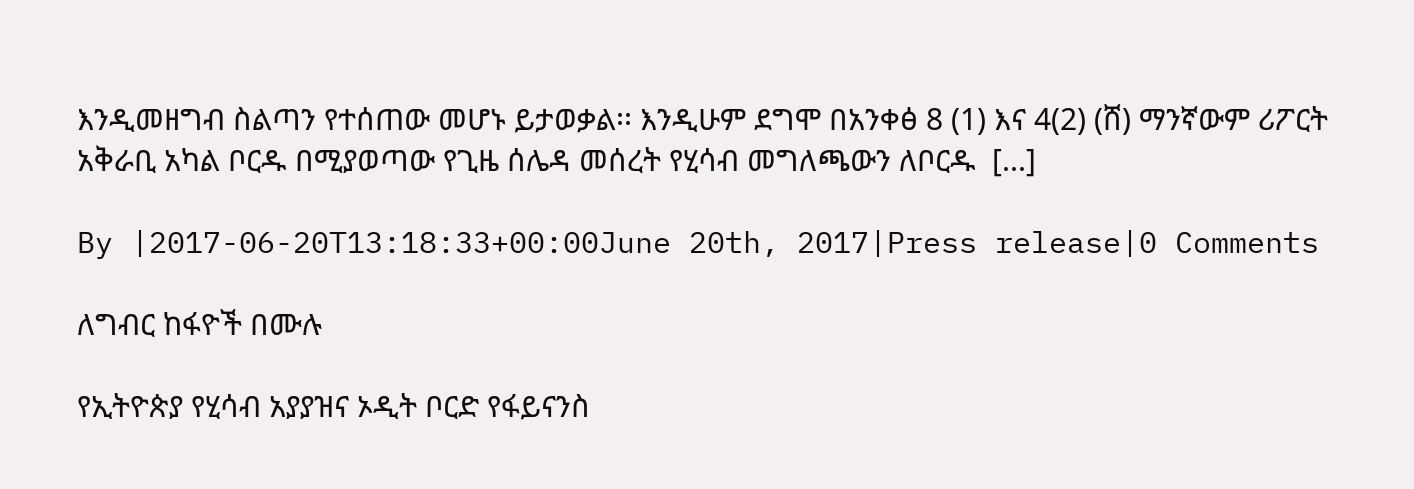እንዲመዘግብ ስልጣን የተሰጠው መሆኑ ይታወቃል፡፡ እንዲሁም ደግሞ በአንቀፅ 8 (1) እና 4(2) (ሸ) ማንኛውም ሪፖርት  አቅራቢ አካል ቦርዱ በሚያወጣው የጊዜ ሰሌዳ መሰረት የሂሳብ መግለጫውን ለቦርዱ  [...]

By |2017-06-20T13:18:33+00:00June 20th, 2017|Press release|0 Comments

ለግብር ከፋዮች በሙሉ

የኢትዮጵያ የሂሳብ አያያዝና ኦዲት ቦርድ የፋይናንስ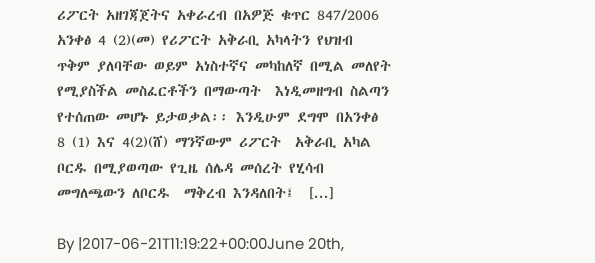ሪፖርት አዘገጃጀትና አቀራረብ በአዎጅ ቁጥር 847/2006 አንቀፅ 4 (2)(መ) የሪፖርት አቅራቢ አካላትን የህዝብ ጥቅም ያለባቸው ወይም አነስተኛና መካከለኛ በሚል መለየት የሚያስችል መስፈርቶችን በማውጣት  እነዲመዘግብ ስልጣን የተሰጠው መሆኑ ይታወቃል፡፡ እንዲሁም ደግሞ በአንቀፅ 8 (1) እና 4(2)(ሸ) ማንኛውም ሪፖርት  አቅራቢ አካል ቦርዱ በሚያወጣው የጊዜ ሰሌዳ መሰረት የሂሳብ መግለጫውን ለቦርዱ  ማቅረብ እንዳለበት፤  [...]

By |2017-06-21T11:19:22+00:00June 20th,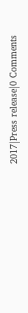2017|Press release|0 Comments